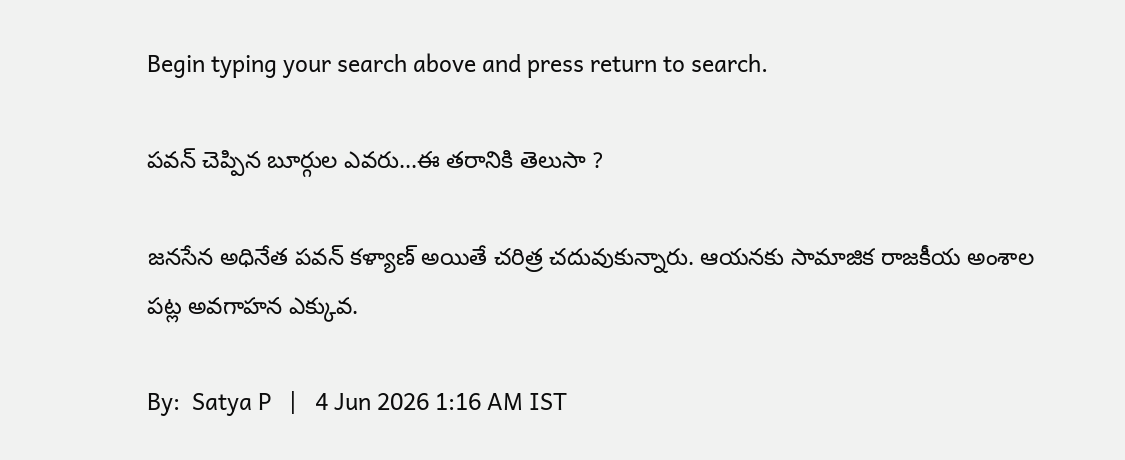Begin typing your search above and press return to search.

పవన్ చెప్పిన బూర్గుల ఎవరు...ఈ తరానికి తెలుసా ?

జనసేన అధినేత పవన్ కళ్యాణ్ అయితే చరిత్ర చదువుకున్నారు. ఆయనకు సామాజిక రాజకీయ అంశాల పట్ల అవగాహన ఎక్కువ.

By:  Satya P   |   4 Jun 2026 1:16 AM IST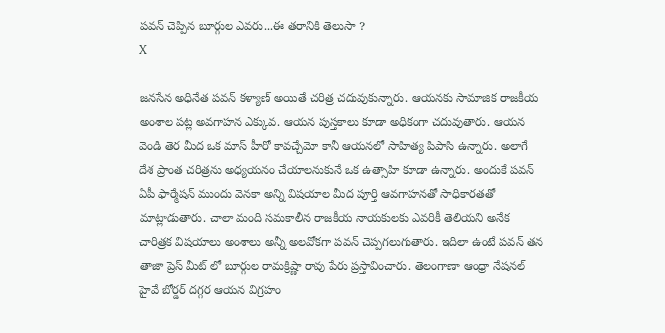పవన్ చెప్పిన బూర్గుల ఎవరు...ఈ తరానికి తెలుసా ?
X

జనసేన అధినేత పవన్ కళ్యాణ్ అయితే చరిత్ర చదువుకున్నారు. ఆయనకు సామాజిక రాజకీయ అంశాల పట్ల అవగాహన ఎక్కువ. ఆయన పుస్తకాలు కూడా అధికంగా చదువుతారు. ఆయన వెండి తెర మీద ఒక మాస్ హీరో కావచ్చేమో కానీ ఆయనలో సాహిత్య పిపాసి ఉన్నారు. అలాగే దేశ ప్రాంత చరిత్రను అధ్యయనం చేయాలనుకునే ఒక ఉత్సాహి కూడా ఉన్నారు. అందుకే పవన్ ఏపీ ఫార్మేషన్ ముందు వెనకా అన్ని విషయాల మీద పూర్తి ఆవగాహనతో సాధికారతతో మాట్లాడుతారు. చాలా మంది సమకాలీన రాజకీయ నాయకులకు ఎవరికీ తెలియని అనేక చారిత్రక విషయాలు అంశాలు అన్నీ అలవోకగా పవన్ చెప్పగలుగుతారు. ఇదిలా ఉంటే పవన్ తన తాజా ప్రెస్ మీట్ లో బూర్గుల రామక్రిష్ణా రావు పేరు ప్రస్తావించారు. తెలంగాణా ఆంధ్రా నేషనల్ హైవే బోర్డర్ దగ్గర ఆయన విగ్రహం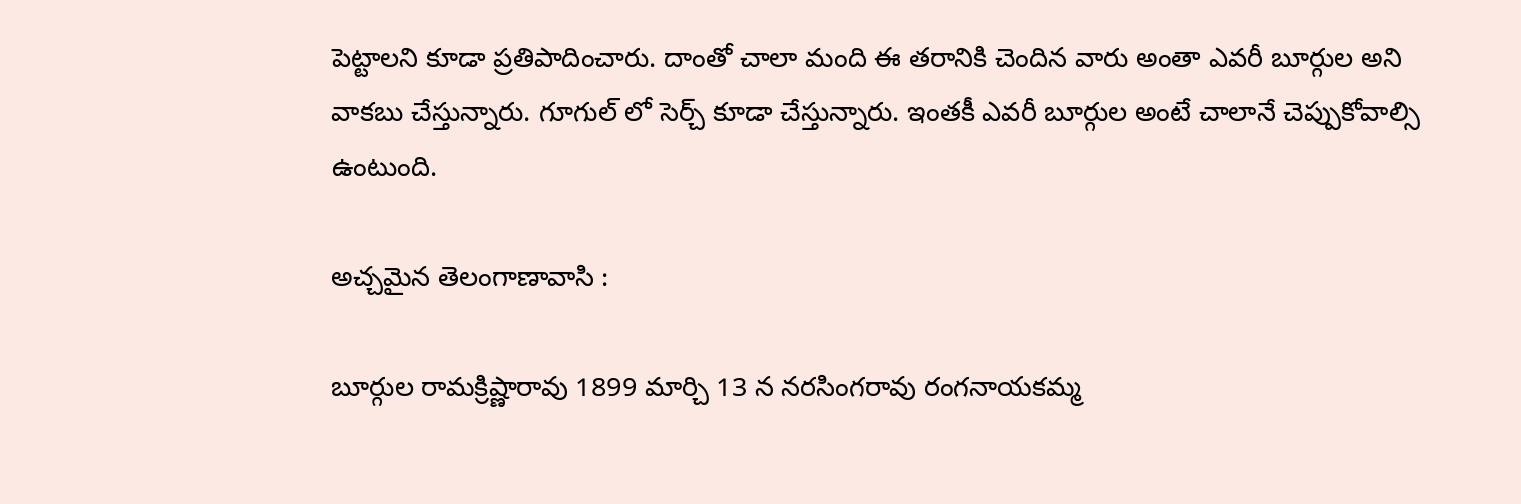పెట్టాలని కూడా ప్రతిపాదించారు. దాంతో చాలా మంది ఈ తరానికి చెందిన వారు అంతా ఎవరీ బూర్గుల అని వాకబు చేస్తున్నారు. గూగుల్ లో సెర్చ్ కూడా చేస్తున్నారు. ఇంతకీ ఎవరీ బూర్గుల అంటే చాలానే చెప్పుకోవాల్సి ఉంటుంది.

అచ్చమైన తెలంగాణావాసి :

బూర్గుల రామక్రిష్ణారావు 1899 మార్చి 13 న నరసింగరావు రంగనాయకమ్మ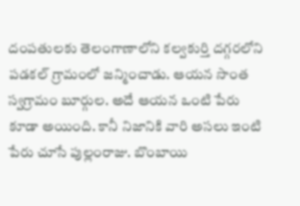దంపతులకు తెలంగాణాలోని కల్వకుర్తి దగ్గరలోని పడకల్ గ్రామంలో జన్మించాడు. ఆయన సొంత స్వగ్రామం బూర్గుల. అదే ఆయన ఒంటి పేరు కూడా అయింది. కానీ నిజానికి వారి అసలు ఇంటి పేరు చూసే పుల్లంరాజు. బొంబాయి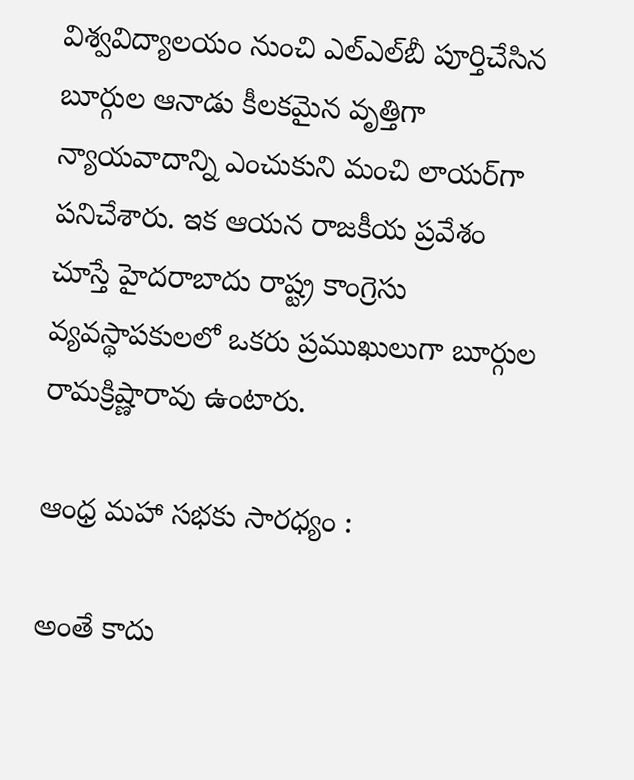విశ్వవిద్యాలయం నుంచి ఎల్‌ఎల్‌బీ పూర్తిచేసిన బూర్గుల ఆనాడు కీలకమైన వృత్తిగా న్యాయవాదాన్ని ఎంచుకుని మంచి లాయర్‌గా పనిచేశారు. ఇక ఆయన రాజకీయ ప్రవేశం చూస్తే హైదరాబాదు రాష్ట్ర కాంగ్రెసు వ్యవస్థాపకులలో ఒకరు ప్రముఖులుగా బూర్గుల రామక్రిష్ణారావు ఉంటారు.

ఆంధ్ర మహా సభకు సారధ్యం :

అంతే కాదు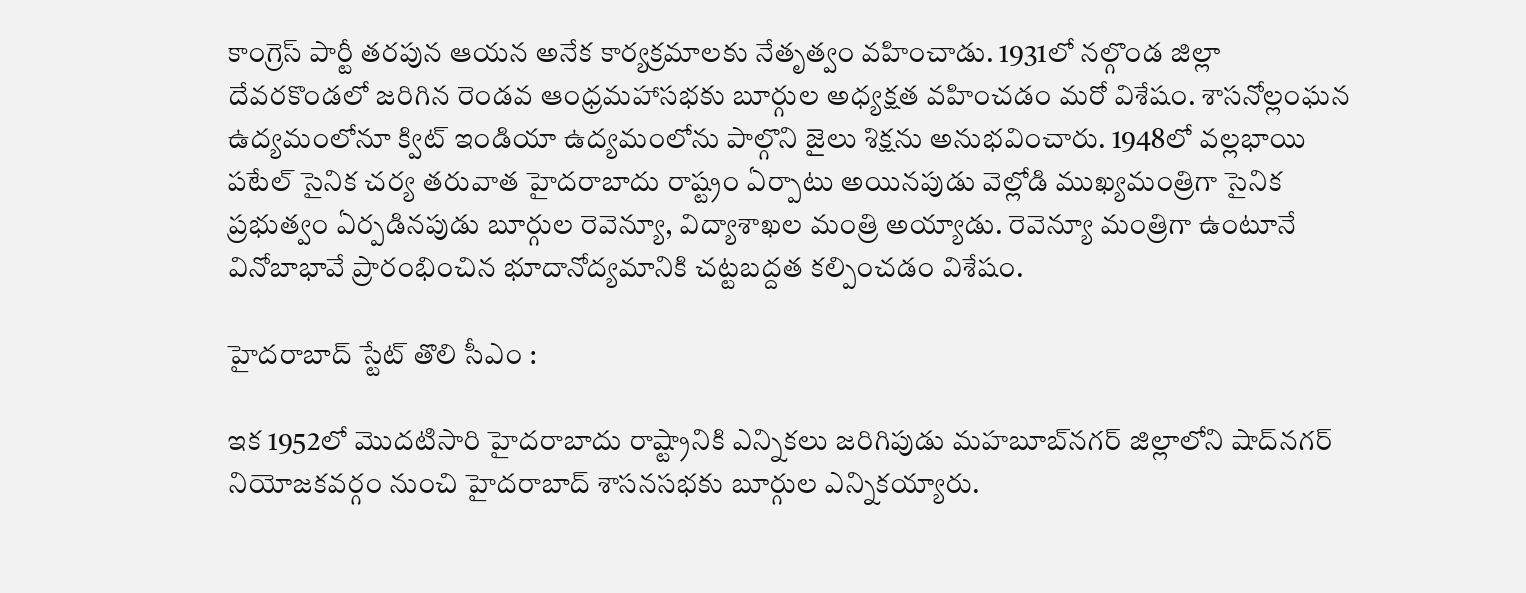కాంగ్రెస్ పార్టీ తరపున ఆయన అనేక కార్యక్రమాలకు నేతృత్వం వహించాడు. 1931లో నల్గొండ జిల్లా దేవరకొండలో జరిగిన రెండవ ఆంధ్రమహాసభకు బూర్గుల అధ్యక్షత వహించడం మరో విశేషం. శాసనోల్లంఘన ఉద్యమంలోనూ క్విట్ ఇండియా ఉద్యమంలోను పాల్గొని జైలు శిక్షను అనుభవించారు. 1948లో వల్లభాయి పటేల్ సైనిక చర్య తరువాత హైదరాబాదు రాష్ట్రం ఏర్పాటు అయినపుడు వెల్లోడి ముఖ్యమంత్రిగా సైనిక ప్రభుత్వం ఏర్పడినపుడు బూర్గుల రెవెన్యూ, విద్యాశాఖల మంత్రి అయ్యాడు. రెవెన్యూ మంత్రిగా ఉంటూనే వినోబాభావే ప్రారంభించిన భూదానోద్యమానికి చట్టబద్దత కల్పించడం విశేషం.

హైదరాబాద్ స్టేట్ తొలి సీఎం :

ఇక 1952లో మొదటిసారి హైదరాబాదు రాష్ట్రానికి ఎన్నికలు జరిగిపుడు మహబూబ్‌నగర్ జిల్లాలోని షాద్‌నగర్ నియోజకవర్గం నుంచి హైదరాబాద్ శాసనసభకు బూర్గుల ఎన్నికయ్యారు.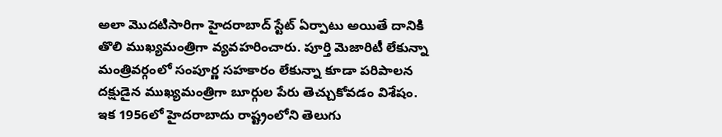అలా మొదటిసారిగా హైదరాబాద్ స్టేట్ ఏర్పాటు అయితే దానికి తొలి ముఖ్యమంత్రిగా వ్యవహరించారు. పూర్తి మెజారిటీ లేకున్నా మంత్రివర్గంలో సంపూర్ణ సహకారం లేకున్నా కూడా పరిపాలన దక్షుడైన ముఖ్యమంత్రిగా బూర్గుల పేరు తెచ్చుకోవడం విశేషం. ఇక 1956లో హైదరాబాదు రాష్ట్రంలోని తెలుగు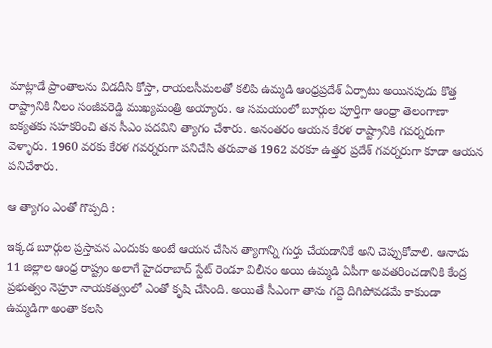మాట్లాడే ప్రాంతాలను విడదీసి కోస్తా, రాయలసీమలతో కలిపి ఉమ్మడి ఆంధ్రప్రదేశ్ ఏర్పాటు అయినపుడు కొత్త రాష్ట్రానికి నీలం సంజీవరెడ్డి ముఖ్యమంత్రి అయ్యారు. ఆ సమయంలో బూర్గుల పూర్తిగా ఆంధ్రా తెలంగాణా ఐక్యతకు సహకరించి తన సీఎం పదవిని త్యాగం చేశారు. అనంతరం ఆయన కేరళ రాష్ట్రానికి గవర్నరుగా వెళ్ళారు. 1960 వరకు కేరళ గవర్నరుగా పనిచేసి తరువాత 1962 వరకూ ఉత్తర ప్రదేశ్ గవర్నరుగా కూడా ఆయన పనిచేశారు.

ఆ త్యాగం ఎంతో గొప్పది :

ఇక్కడ బూర్గుల ప్రస్తావన ఎందుకు అంటే ఆయన చేసిన త్యాగాన్ని గుర్తు చేయడానికే అని చెప్పుకోవాలి. ఆనాడు 11 జిల్లాల ఆంధ్ర రాష్ట్రం అలాగే హైదరాబాద్ స్టేట్ రెండూ విలీనం అయి ఉమ్మడి ఏపీగా అవతరించడానికి కేంద్ర ప్రభుత్వం నెహ్రూ నాయకత్వంలో ఎంతో కృషి చేసింది. అయితే సీఎంగా తాను గద్దె దిగిపోవడమే కాకుండా ఉమ్మడిగా అంతా కలసి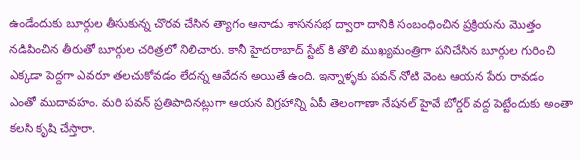ఉండేందుకు బూర్గుల తీసుకున్న చొరవ చేసిన త్యాగం ఆనాడు శాసనసభ ద్వారా దానికి సంబంధించిన ప్రక్రియను మొత్తం నడిపించిన తీరుతో బూర్గుల చరిత్రలో నిలిచారు. కానీ హైదరాబాద్ స్టేట్ కి తొలి ముఖ్యమంత్రిగా పనిచేసిన బూర్గుల గురించి ఎక్కడా పెద్దగా ఎవరూ తలచుకోవడం లేదన్న ఆవేదన అయితే ఉంది. ఇన్నాళ్ళకు పవన్ నోటి వెంట ఆయన పేరు రావడం ఎంతో ముదావహం. మరి పవన్ ప్రతిపాదినట్లుగా ఆయన విగ్రహాన్ని ఏపీ తెలంగాణా నేషనల్ హైవే బోర్డర్ వద్ద పెట్టేందుకు అంతా కలసి కృషి చేస్తారా.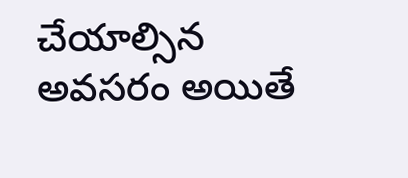చేయాల్సిన అవసరం అయితే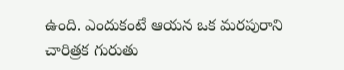ఉంది. ఎందుకంటే ఆయన ఒక మరపురాని చారిత్రక గురుతు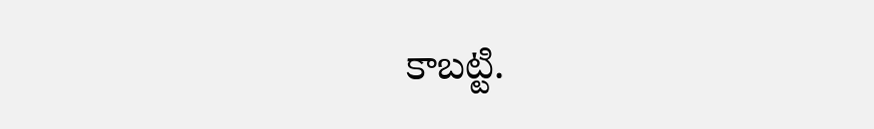కాబట్టి.